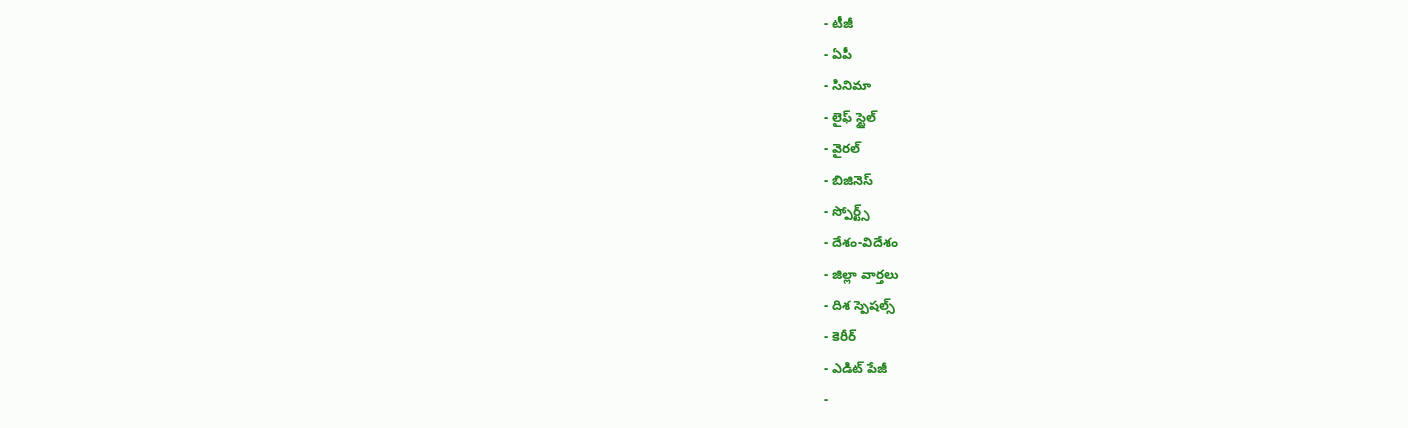- టీజీ
- ఏపీ
- సినిమా
- లైఫ్ స్టైల్
- వైరల్
- బిజినెస్
- స్పోర్ట్స్
- దేశం-విదేశం
- జిల్లా వార్తలు
- దిశ స్పెషల్స్
- కెరీర్
- ఎడిట్ పేజీ
-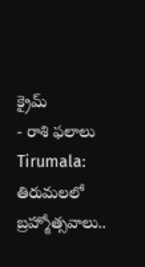క్రైమ్
- రాశి ఫలాలు
Tirumala: తిరుమలలో బ్రహ్మోత్సవాలు..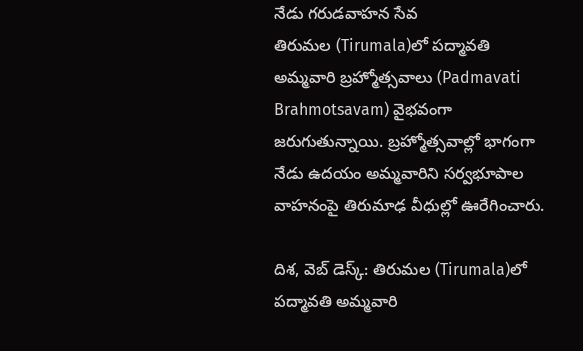నేడు గరుడవాహన సేవ
తిరుమల (Tirumala)లో పద్మావతి అమ్మవారి బ్రహ్మోత్సవాలు (Padmavati Brahmotsavam) వైభవంగా జరుగుతున్నాయి. బ్రహ్మోత్సవాల్లో భాగంగా నేడు ఉదయం అమ్మవారిని సర్వభూపాల వాహనంపై తిరుమాఢ వీధుల్లో ఊరేగించారు.

దిశ, వెబ్ డెస్క్: తిరుమల (Tirumala)లో పద్మావతి అమ్మవారి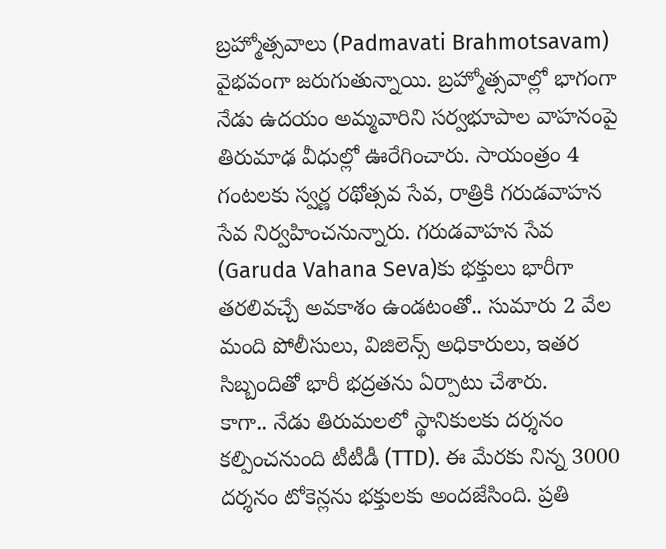బ్రహ్మోత్సవాలు (Padmavati Brahmotsavam) వైభవంగా జరుగుతున్నాయి. బ్రహ్మోత్సవాల్లో భాగంగా నేడు ఉదయం అమ్మవారిని సర్వభూపాల వాహనంపై తిరుమాఢ వీధుల్లో ఊరేగించారు. సాయంత్రం 4 గంటలకు స్వర్ణ రథోత్సవ సేవ, రాత్రికి గరుడవాహన సేవ నిర్వహించనున్నారు. గరుడవాహన సేవ (Garuda Vahana Seva)కు భక్తులు భారీగా తరలివచ్చే అవకాశం ఉండటంతో.. సుమారు 2 వేల మంది పోలీసులు, విజిలెన్స్ అధికారులు, ఇతర సిబ్బందితో భారీ భద్రతను ఏర్పాటు చేశారు.
కాగా.. నేడు తిరుమలలో స్థానికులకు దర్శనం కల్పించనుంది టీటీడీ (TTD). ఈ మేరకు నిన్న 3000 దర్శనం టోకెన్లను భక్తులకు అందజేసింది. ప్రతి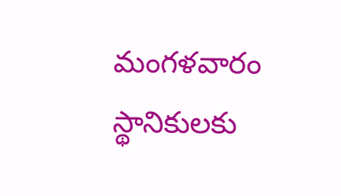మంగళవారం స్థానికులకు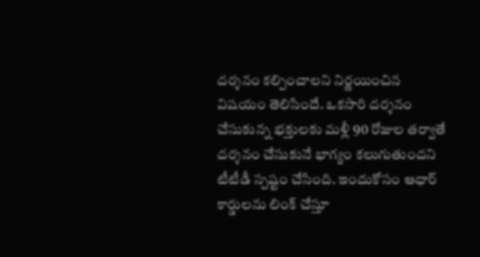దర్శనం కల్పించాలని నిర్ణయించిన విషయం తెలిసిందే. ఒకసారి దర్శనం చేసుకున్న భక్తులకు మళ్లీ 90 రోజుల తర్వాతే దర్శనం చేసుకునే భాగ్యం కలుగుతుందని టీటీడీ స్పష్టం చేసింది. ఇందుకోసం ఆధార్ కార్డులను లింక్ చేస్తూ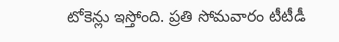టోకెన్లు ఇస్తోంది. ప్రతి సోమవారం టీటీడీ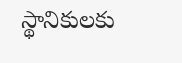స్థానికులకు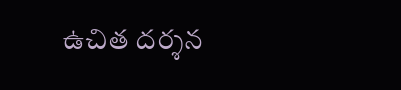ఉచిత దర్శన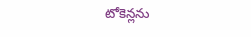టోకెన్లను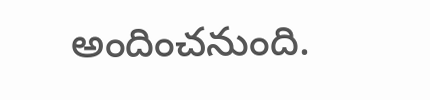అందించనుంది.